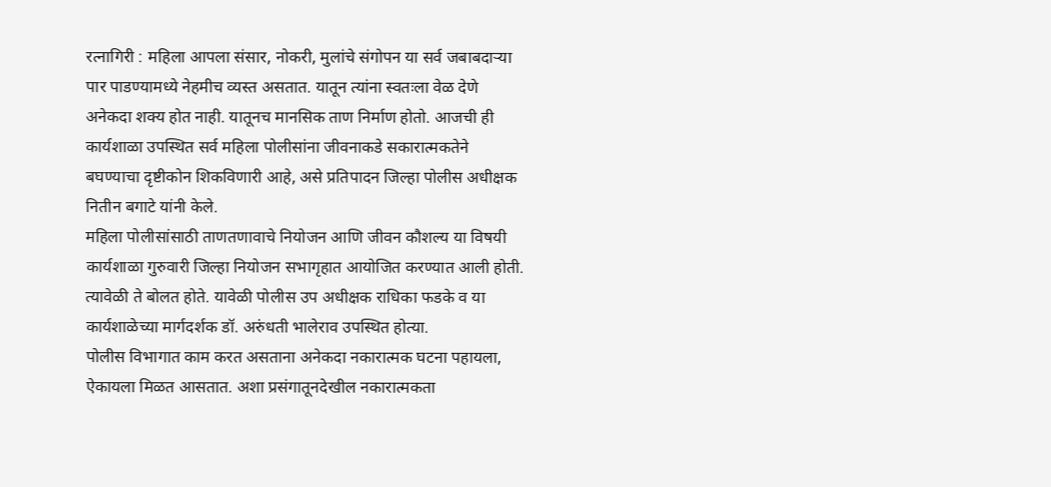रत्नागिरी : महिला आपला संसार, नोकरी, मुलांचे संगोपन या सर्व जबाबदाऱ्या पार पाडण्यामध्ये नेहमीच व्यस्त असतात. यातून त्यांना स्वतःला वेळ देणे अनेकदा शक्य होत नाही. यातूनच मानसिक ताण निर्माण होतो. आजची ही कार्यशाळा उपस्थित सर्व महिला पोलीसांना जीवनाकडे सकारात्मकतेने बघण्याचा दृष्टीकोन शिकविणारी आहे, असे प्रतिपादन जिल्हा पोलीस अधीक्षक नितीन बगाटे यांनी केले.
महिला पोलीसांसाठी ताणतणावाचे नियोजन आणि जीवन कौशल्य या विषयी कार्यशाळा गुरुवारी जिल्हा नियोजन सभागृहात आयोजित करण्यात आली होती. त्यावेळी ते बोलत होते. यावेळी पोलीस उप अधीक्षक राधिका फडके व या कार्यशाळेच्या मार्गदर्शक डॉ. अरुंधती भालेराव उपस्थित होत्या.
पोलीस विभागात काम करत असताना अनेकदा नकारात्मक घटना पहायला, ऐकायला मिळत आसतात. अशा प्रसंगातूनदेखील नकारात्मकता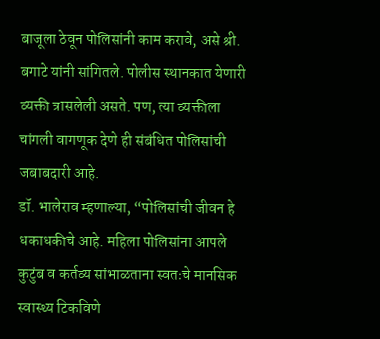बाजूला ठेवून पोलिसांनी काम करावे, असे श्री. बगाटे यांनी सांगितले. पोलीस स्थानकात येणारी व्यक्ती त्रासलेली असते. पण, त्या व्यक्तीला चांगली वागणूक देणे ही संबंधित पोलिसांची जबाबदारी आहे.
डॉ. भालेराव म्हणाल्या, “पोलिसांची जीवन हे धकाधकीचे आहे. महिला पोलिसांना आपले कुटुंब व कर्तव्य सांभाळताना स्वतःचे मानसिक स्वास्थ्य टिकविणे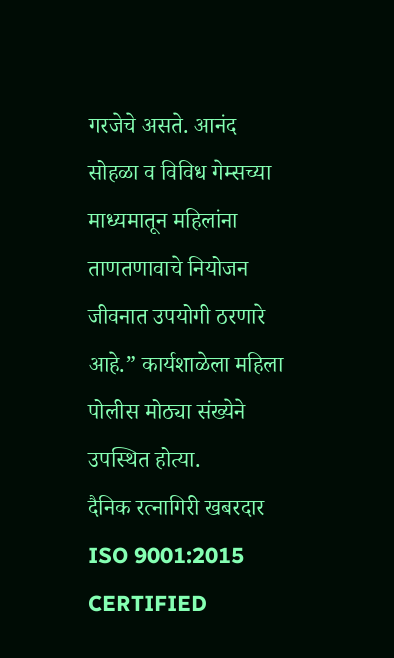गरजेचे असते. आनंद सोहळा व विविध गेम्सच्या माध्यमातून महिलांना ताणतणावाचे नियोजन जीवनात उपयोगी ठरणारे आहे.” कार्यशाळेला महिला पोलीस मोठ्या संख्येने उपस्थित होत्या.
दैनिक रत्नागिरी खबरदार
ISO 9001:2015 CERTIFIED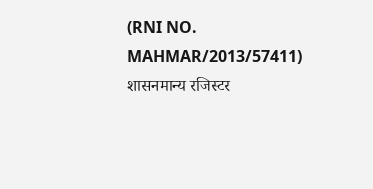(RNI NO. MAHMAR/2013/57411)
शासनमान्य रजिस्टर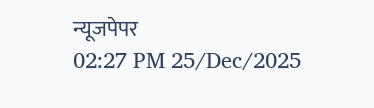न्यूजपेपर
02:27 PM 25/Dec/2025